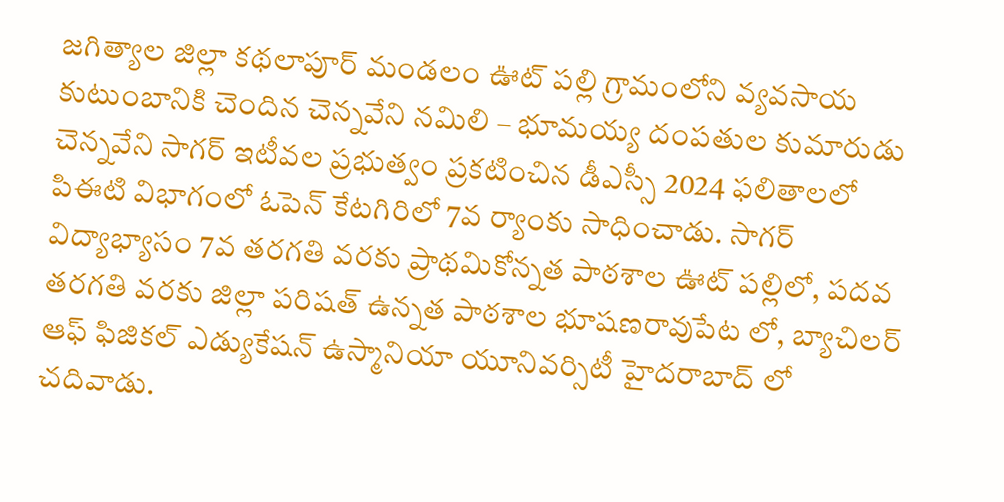జగిత్యాల జిల్లా కథలాపూర్ మండలం ఊట్ పల్లి గ్రామంలోని వ్యవసాయ కుటుంబానికి చెందిన చెన్నవేని నమిలి – భూమయ్య దంపతుల కుమారుడు చెన్నవేని సాగర్ ఇటీవల ప్రభుత్వం ప్రకటించిన డీఎస్సీ 2024 ఫలితాలలో పిఈటి విభాగంలో ఓపెన్ కేటగిరిలో 7వ ర్యాంకు సాధించాడు. సాగర్ విద్యాభ్యాసం 7వ తరగతి వరకు ప్రాథమికోన్నత పాఠశాల ఊట్ పల్లిలో, పదవ తరగతి వరకు జిల్లా పరిషత్ ఉన్నత పాఠశాల భూషణరావుపేట లో, బ్యాచిలర్ ఆఫ్ ఫిజికల్ ఎడ్యుకేషన్ ఉస్మానియా యూనివర్సిటీ హైదరాబాద్ లో చదివాడు.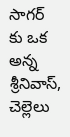సాగర్ కు ఒక అన్న శ్రీనివాస్, చెల్లెలు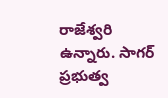రాజేశ్వరి ఉన్నారు. సాగర్ ప్రభుత్వ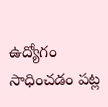ఉద్యోగం సాధించడం పట్ల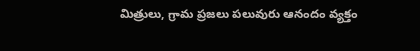మిత్రులు, గ్రామ ప్రజలు పలువురు ఆనందం వ్యక్తం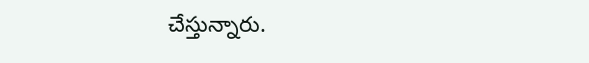చేస్తున్నారు.